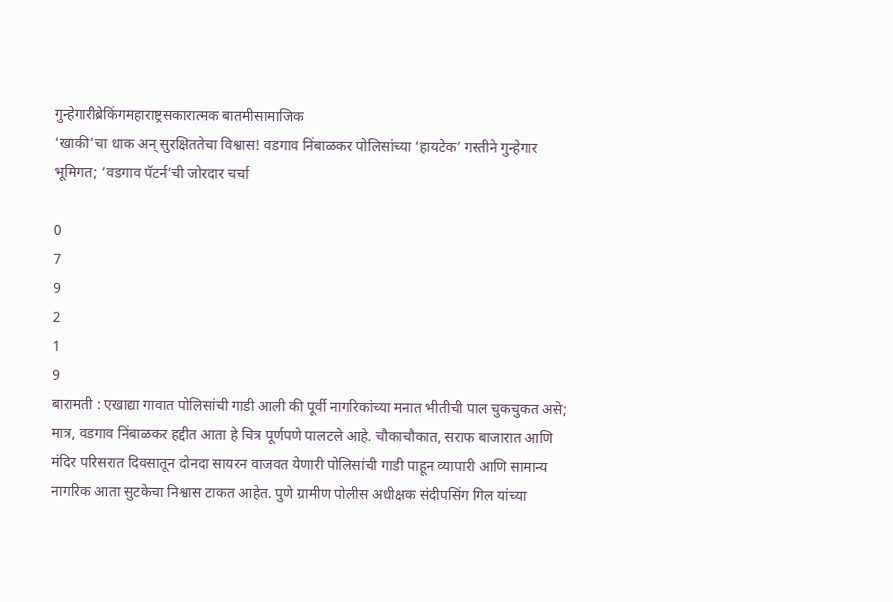गुन्हेगारीब्रेकिंगमहाराष्ट्रसकारात्मक बातमीसामाजिक
‘खाकी’चा धाक अन् सुरक्षिततेचा विश्वास! वडगाव निंबाळकर पोलिसांच्या ‘हायटेक’ गस्तीने गुन्हेगार भूमिगत; ‘वडगाव पॅटर्न’ची जोरदार चर्चा

0
7
9
2
1
9
बारामती : एखाद्या गावात पोलिसांची गाडी आली की पूर्वी नागरिकांच्या मनात भीतीची पाल चुकचुकत असे; मात्र, वडगाव निंबाळकर हद्दीत आता हे चित्र पूर्णपणे पालटले आहे. चौकाचौकात, सराफ बाजारात आणि मंदिर परिसरात दिवसातून दोनदा सायरन वाजवत येणारी पोलिसांची गाडी पाहून व्यापारी आणि सामान्य नागरिक आता सुटकेचा निश्वास टाकत आहेत. पुणे ग्रामीण पोलीस अधीक्षक संदीपसिंग गिल यांच्या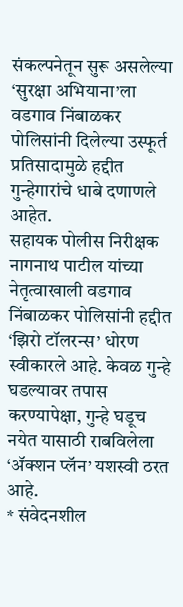संकल्पनेतून सुरू असलेल्या ‘सुरक्षा अभियाना’ला वडगाव निंबाळकर पोलिसांनी दिलेल्या उस्फूर्त प्रतिसादामुळे हद्दीत गुन्हेगारांचे धाबे दणाणले आहेत.
सहायक पोलीस निरीक्षक नागनाथ पाटील यांच्या नेतृत्वाखाली वडगाव निंबाळकर पोलिसांनी हद्दीत ‘झिरो टॉलरन्स’ धोरण स्वीकारले आहे. केवळ गुन्हे घडल्यावर तपास करण्यापेक्षा, गुन्हे घडूच नयेत यासाठी राबविलेला ‘ॲक्शन प्लॅन’ यशस्वी ठरत आहे.
* संवेदनशील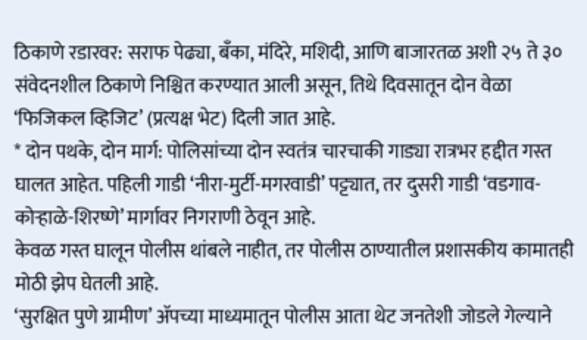ठिकाणे रडारवर: सराफ पेढ्या, बँका, मंदिरे, मशिदी, आणि बाजारतळ अशी २५ ते ३० संवेदनशील ठिकाणे निश्चित करण्यात आली असून, तिथे दिवसातून दोन वेळा ‘फिजिकल व्हिजिट’ (प्रत्यक्ष भेट) दिली जात आहे.
* दोन पथके, दोन मार्ग: पोलिसांच्या दोन स्वतंत्र चारचाकी गाड्या रात्रभर हद्दीत गस्त घालत आहेत. पहिली गाडी ‘नीरा-मुर्टी-मगरवाडी’ पट्ट्यात, तर दुसरी गाडी ‘वडगाव-कोऱ्हाळे-शिरष्णे’ मार्गावर निगराणी ठेवून आहे.
केवळ गस्त घालून पोलीस थांबले नाहीत, तर पोलीस ठाण्यातील प्रशासकीय कामातही मोठी झेप घेतली आहे.
‘सुरक्षित पुणे ग्रामीण’ ॲपच्या माध्यमातून पोलीस आता थेट जनतेशी जोडले गेल्याने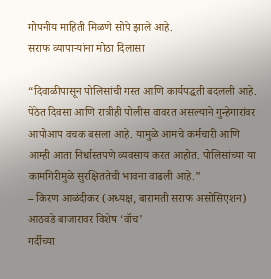गोपनीय माहिती मिळणे सोपे झाले आहे.
सराफ व्यापाऱ्यांना मोठा दिलासा

“दिवाळीपासून पोलिसांची गस्त आणि कार्यपद्धती बदलली आहे. पेठेत दिवसा आणि रात्रीही पोलीस वावरत असल्याने गुन्हेगारांवर आपोआप वचक बसला आहे. यामुळे आमचे कर्मचारी आणि आम्ही आता निर्धास्तपणे व्यवसाय करत आहोत. पोलिसांच्या या कामगिरीमुळे सुरक्षिततेची भावना वाढली आहे.”
– किरण आळंदीकर (अध्यक्ष, बारामती सराफ असोसिएशन)
आठवडे बाजारावर विशेष ‘वॉच’
गर्दीच्या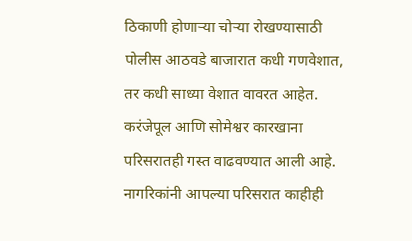ठिकाणी होणाऱ्या चोऱ्या रोखण्यासाठी पोलीस आठवडे बाजारात कधी गणवेशात, तर कधी साध्या वेशात वावरत आहेत. करंजेपूल आणि सोमेश्वर कारखाना परिसरातही गस्त वाढवण्यात आली आहे.
नागरिकांनी आपल्या परिसरात काहीही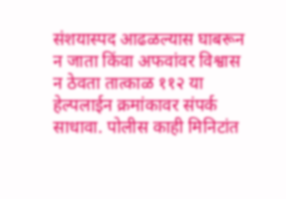संशयास्पद आढळल्यास घाबरून न जाता किंवा अफवांवर विश्वास न ठेवता तात्काळ ११२ या हेल्पलाईन क्रमांकावर संपर्क साधावा. पोलीस काही मिनिटांत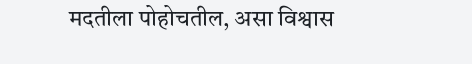मदतीला पोहोचतील, असा विश्वास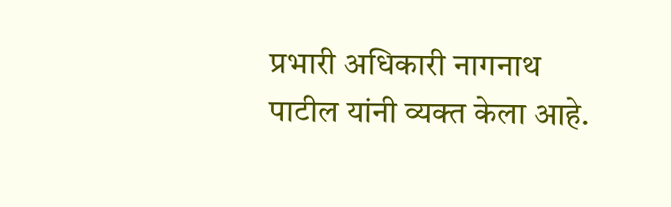प्रभारी अधिकारी नागनाथ पाटील यांनी व्यक्त केला आहे.